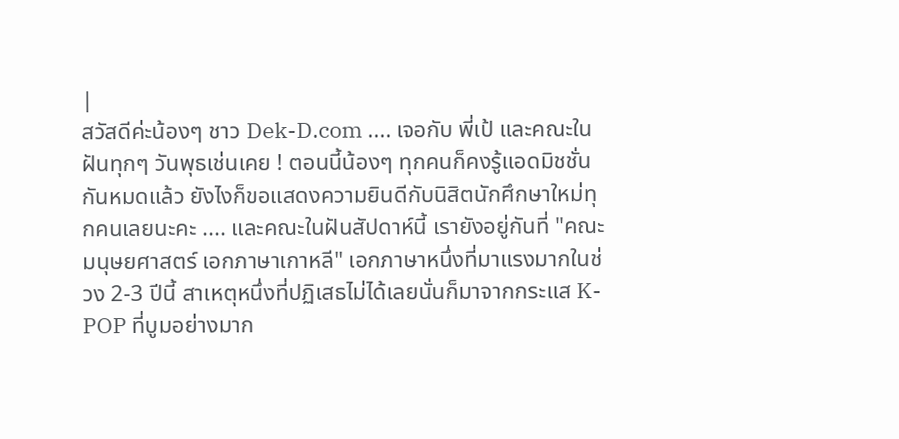|
สวัสดีค่ะน้องๆ ชาว Dek-D.com .... เจอกับ พี่เป้ และคณะในฝันทุกๆ วันพุธเช่นเคย ! ตอนนี้น้องๆ ทุกคนก็คงรู้แอดมิชชั่นกันหมดแล้ว ยังไงก็ขอแสดงความยินดีกับนิสิตนักศึกษาใหม่ทุกคนเลยนะคะ .... และคณะในฝันสัปดาห์นี้ เรายังอยู่กันที่ "คณะมนุษยศาสตร์ เอกภาษาเกาหลี" เอกภาษาหนึ่งที่มาแรงมากในช่วง 2-3 ปีนี้ สาเหตุหนึ่งที่ปฏิเสธไม่ได้เลยนั่นก็มาจากกระแส K-POP ที่บูมอย่างมาก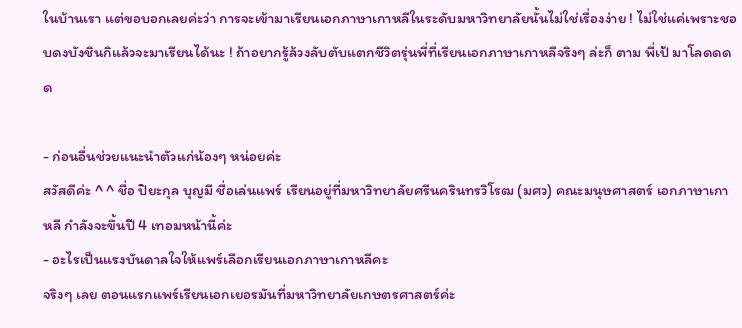ในบ้านเรา แต่ขอบอกเลยค่ะว่า การจะเข้ามาเรียนเอกภาษาเกาหลีในระดับมหาวิทยาลัยนั้นไม่ใช่เรื่องง่าย ! ไม่ใช่แค่เพราะชอบดงบังชินกิแล้วจะมาเรียนได้นะ ! ถ้าอยากรู้ล้วงลับตับแตกชีวิตรุ่นพี่ที่เรียนเอกภาษาเกาหลีจริงๆ ล่ะก็ ตาม พี่เป้ มาโลดดดด

- ก่อนอื่นช่วยแนะนำตัวแก่น้องๆ หน่อยค่ะ
สวัสดีค่ะ ^ ^ ชื่อ ปิยะกุล บุญมี ชื่อเล่นแพร์ เรียนอยู่ที่มหาวิทยาลัยศรีนครินทรวิโรฒ (มศว) คณะมนุษศาสตร์ เอกภาษาเกาหลี กำลังจะขึ้นปี 4 เทอมหน้านี้ค่ะ
- อะไรเป็นแรงบันดาลใจให้แพร์เลือกเรียนเอกภาษาเกาหลีคะ
จริงๆ เลย ตอนแรกแพร์เรียนเอกเยอรมันที่มหาวิทยาลัยเกษตรศาสตร์ค่ะ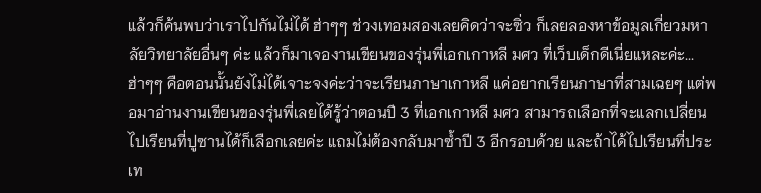แล้วก็ค้นพบว่าเราไปกันไม่ได้ ฮ่าๆๆ ช่วงเทอมสองเลยคิดว่าจะซิ่ว ก็เลยลองหาข้อมูลเกี่ยวมหาลัยวิทยาลัยอื่นๆ ค่ะ แล้วก็มาเจองานเขียนของรุ่นพี่เอกเกาหลี มศว ที่เว็บเด็กดีเนี่ยแหละค่ะ...ฮ่าๆๆ คือตอนนั้นยังไม่ได้เจาะจงค่ะว่าจะเรียนภาษาเกาหลี แค่อยากเรียนภาษาที่สามเฉยๆ แต่พอมาอ่านงานเขียนของรุ่นพี่เลยได้รู้ว่าตอนปี 3 ที่เอกเกาหลี มศว สามารถเลือกที่จะแลกเปลี่ยนไปเรียนที่ปูซานได้ก็เลือกเลยค่ะ แถมไม่ต้องกลับมาซ้ำปี 3 อีกรอบด้วย และถ้าได้ไปเรียนที่ประเท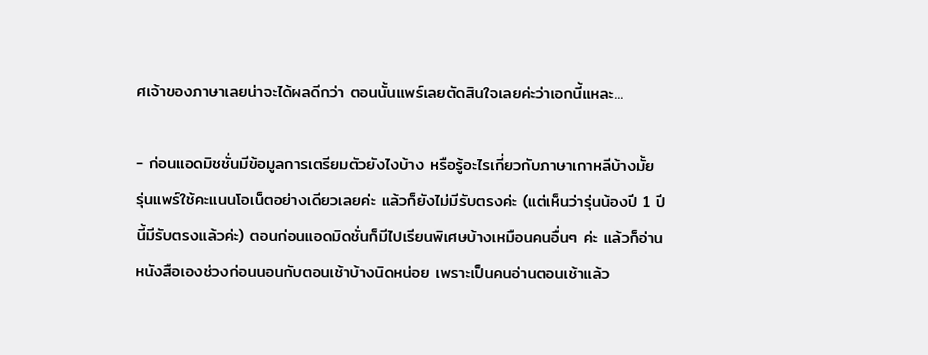ศเจ้าของภาษาเลยน่าจะได้ผลดีกว่า ตอนนั้นแพร์เลยตัดสินใจเลยค่ะว่าเอกนี้แหละ...

- ก่อนแอดมิชชั่นมีข้อมูลการเตรียมตัวยังไงบ้าง หรือรู้อะไรเกี่ยวกับภาษาเกาหลีบ้างมั้ย
รุ่นแพร์ใช้คะแนนโอเน็ตอย่างเดียวเลยค่ะ แล้วก็ยังไม่มีรับตรงค่ะ (แต่เห็นว่ารุ่นน้องปี 1 ปีนี้มีรับตรงแล้วค่ะ) ตอนก่อนแอดมิดชั่นก็มีไปเรียนพิเศษบ้างเหมือนคนอื่นๆ ค่ะ แล้วก็อ่านหนังสือเองช่วงก่อนนอนกับตอนเช้าบ้างนิดหน่อย เพราะเป็นคนอ่านตอนเช้าแล้ว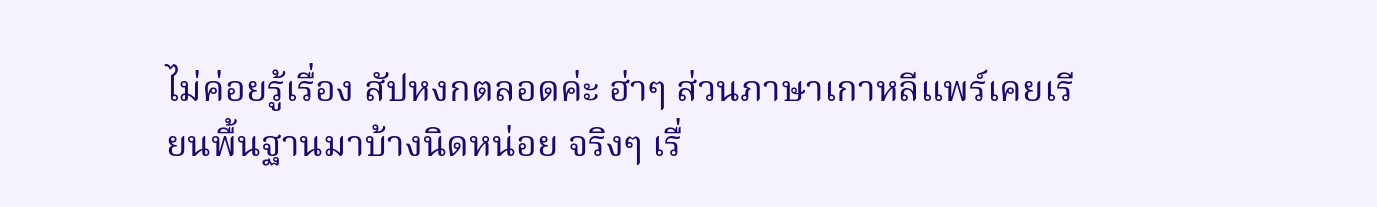ไม่ค่อยรู้เรื่อง สัปหงกตลอดค่ะ ฮ่าๆ ส่วนภาษาเกาหลีแพร์เคยเรียนพื้นฐานมาบ้างนิดหน่อย จริงๆ เรื่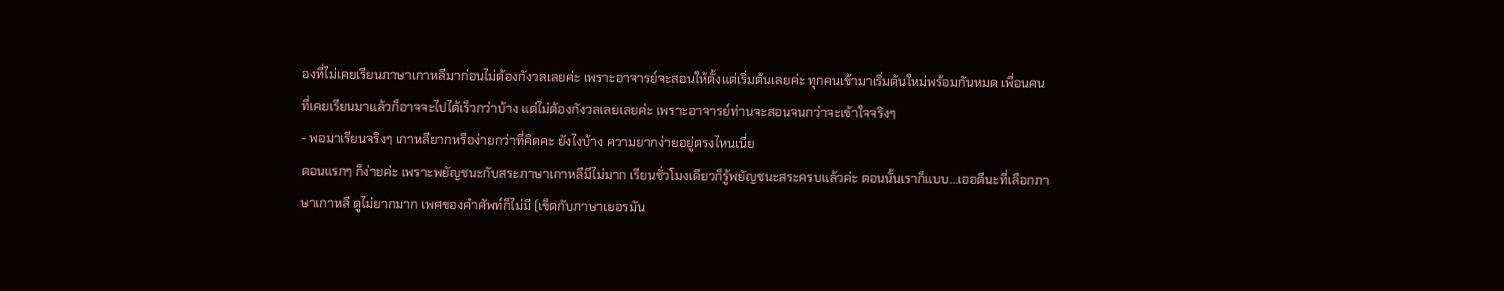องที่ไม่เคยเรียนภาษาเกาหลีมาก่อนไม่ต้องกังวลเลยค่ะ เพราะอาจารย์จะสอนให้ตั้งแต่เริ่มต้นเลยค่ะ ทุกคนเข้ามาเริ่มต้นใหม่พร้อมกันหมด เพื่อนคนที่เคยเรียนมาแล้วก็อาจจะไปได้เร็วกว่าบ้าง แต่ไม่ต้องกังวลเลยเลยค่ะ เพราะอาจารย์ท่านจะสอนจนกว่าจะเข้าใจจริงๆ
- พอมาเรียนจริงๆ เกาหลียากหรือง่ายกว่าที่คิดคะ ยังไงบ้าง ความยากง่ายอยู่ตรงไหนเนี่ย
ตอนแรกๆ ก็ง่ายค่ะ เพราะพยัญชนะกับสระภาษาเกาหลีมีไม่มาก เรียนชั่วโมงเดียวก็รู้พยัญชนะสระครบแล้วค่ะ ตอนนั้นเราก็แบบ...เออดีนะที่เลือกภาษาเกาหลี ดูไม่ยากมาก เพศของคำศัพท์ก็ไม่มี (เข็ดกับภาษาเยอรมัน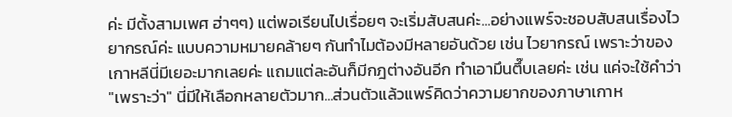ค่ะ มีตั้งสามเพศ ฮ่าๆๆ) แต่พอเรียนไปเรื่อยๆ จะเริ่มสับสนค่ะ...อย่างแพร์จะชอบสับสนเรื่องไวยากรณ์ค่ะ แบบความหมายคล้ายๆ กันทำไมต้องมีหลายอันด้วย เช่น ไวยากรณ์ เพราะว่าของเกาหลีนี่มีเยอะมากเลยค่ะ แถมแต่ละอันก็มีกฎต่างอันอีก ทำเอามึนตึ๊บเลยค่ะ เช่น แค่จะใช้คำว่า "เพราะว่า" นี่มีให้เลือกหลายตัวมาก...ส่วนตัวแล้วแพร์คิดว่าความยากของภาษาเกาห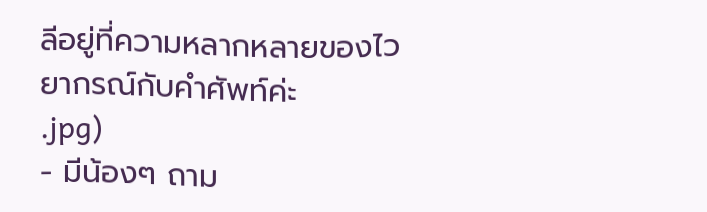ลีอยู่ที่ความหลากหลายของไวยากรณ์กับคำศัพท์ค่ะ
.jpg)
- มีน้องๆ ถาม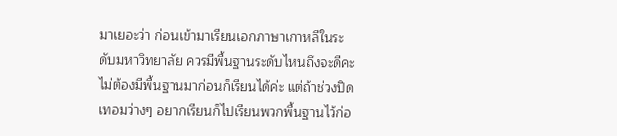มาเยอะว่า ก่อนเข้ามาเรียนเอกภาษาเกาหลีในระดับมหาวิทยาลัย ควรมีพื้นฐานระดับไหนถึงจะดีคะ
ไม่ต้องมีพื้นฐานมาก่อนก็เรียนได้ค่ะ แต่ถ้าช่วงปิดเทอมว่างๆ อยากเรียนก็ไปเรียนพวกพื้นฐานไว้ก่อ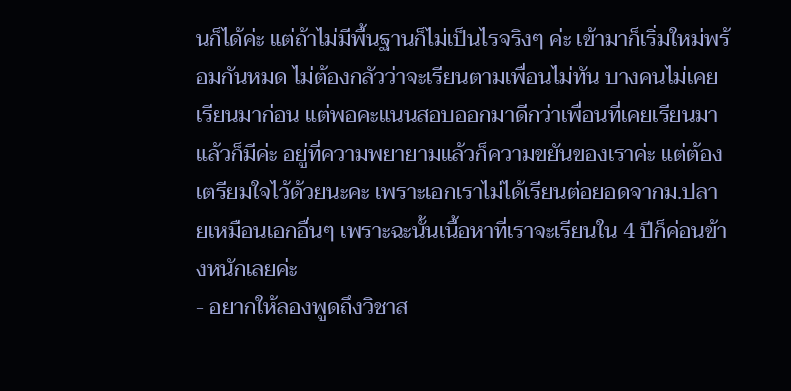นก็ได้ค่ะ แต่ถ้าไม่มีพื้นฐานก็ไม่เป็นไรจริงๆ ค่ะ เข้ามาก็เริ่มใหม่พร้อมกันหมด ไม่ต้องกลัวว่าจะเรียนตามเพื่อนไม่ทัน บางคนไม่เคยเรียนมาก่อน แต่พอคะแนนสอบออกมาดีกว่าเพื่อนที่เคยเรียนมาแล้วก็มีค่ะ อยู่ที่ความพยายามแล้วก็ความขยันของเราค่ะ แต่ต้องเตรียมใจไว้ด้วยนะคะ เพราะเอกเราไม่ได้เรียนต่อยอดจากม.ปลายเหมือนเอกอื่นๆ เพราะฉะนั้นเนื้อหาที่เราจะเรียนใน 4 ปีก็ค่อนข้างหนักเลยค่ะ
- อยากให้ลองพูดถึงวิชาส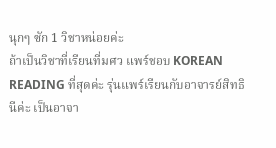นุกๆ ซัก 1 วิชาหน่อยค่ะ
ถ้าเป็นวิชาที่เรียนที่มศว แพร์ชอบ KOREAN READING ที่สุดค่ะ รุ่นแพร์เรียนกับอาจารย์สิทธินีค่ะ เป็นอาจา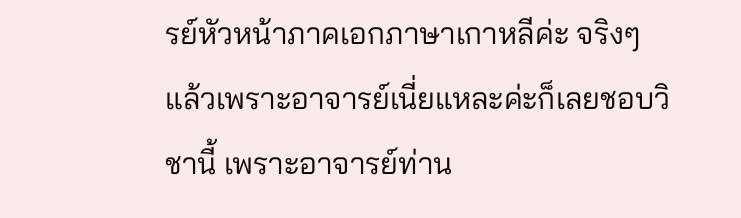รย์หัวหน้าภาคเอกภาษาเกาหลีค่ะ จริงๆ แล้วเพราะอาจารย์เนี่ยแหละค่ะก็เลยชอบวิชานี้ เพราะอาจารย์ท่าน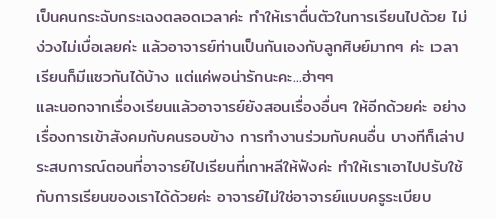เป็นคนกระฉับกระเฉงตลอดเวลาค่ะ ทำให้เราตื่นตัวในการเรียนไปด้วย ไม่ง่วงไม่เบื่อเลยค่ะ แล้วอาจารย์ท่านเป็นกันเองกับลูกศิษย์มากๆ ค่ะ เวลาเรียนก็มีแซวกันได้บ้าง แต่แค่พอน่ารักนะคะ...ฮ่าๆๆ
และนอกจากเรื่องเรียนแล้วอาจารย์ยังสอนเรื่องอื่นๆ ให้อีกด้วยค่ะ อย่างเรื่องการเข้าสังคมกับคนรอบข้าง การทำงานร่วมกับคนอื่น บางทีก็เล่าประสบการณ์ตอนที่อาจารย์ไปเรียนที่เกาหลีให้ฟังค่ะ ทำให้เราเอาไปปรับใช้กับการเรียนของเราได้ด้วยค่ะ อาจารย์ไม่ใช่อาจารย์แบบครูระเบียบ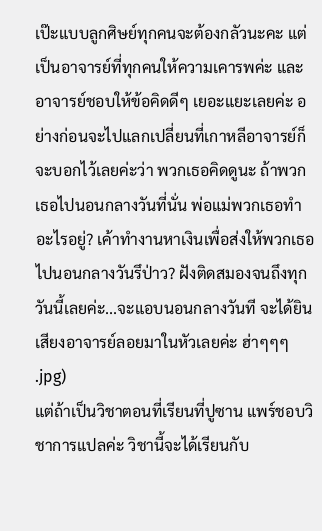เป๊ะแบบลูกศิษย์ทุกคนจะต้องกลัวนะคะ แต่เป็นอาจารย์ที่ทุกคนให้ความเคารพค่ะ และอาจารย์ชอบให้ข้อคิดดีๆ เยอะแยะเลยค่ะ อย่างก่อนจะไปแลกเปลี่ยนที่เกาหลีอาจารย์ก็จะบอกไว้เลยค่ะว่า พวกเธอคิดดูนะ ถ้าพวกเธอไปนอนกลางวันที่นั่น พ่อแม่พวกเธอทำอะไรอยู่? เค้าทำงานหาเงินเพื่อส่งให้พวกเธอไปนอนกลางวันรึป่าว? ฝังติดสมองจนถึงทุกวันนี้เลยค่ะ...จะแอบนอนกลางวันที จะได้ยินเสียงอาจารย์ลอยมาในหัวเลยค่ะ ฮ่าๆๆๆ
.jpg)
แต่ถ้าเป็นวิชาตอนที่เรียนที่ปูซาน แพร์ชอบวิชาการแปลค่ะ วิชานี้จะได้เรียนกับ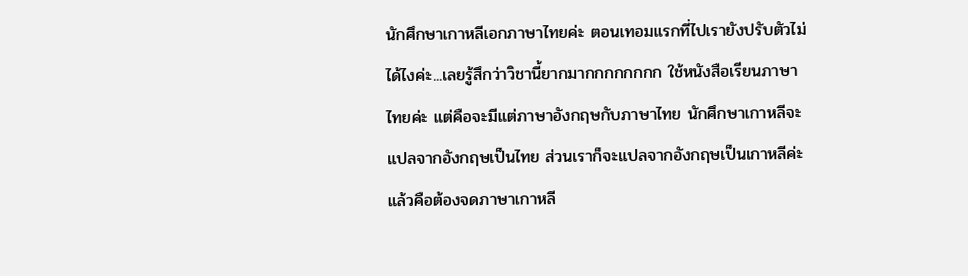นักศึกษาเกาหลีเอกภาษาไทยค่ะ ตอนเทอมแรกที่ไปเรายังปรับตัวไม่ได้ไงค่ะ...เลยรู้สึกว่าวิชานี้ยากมากกกกกกกก ใช้หนังสือเรียนภาษาไทยค่ะ แต่คือจะมีแต่ภาษาอังกฤษกับภาษาไทย นักศึกษาเกาหลีจะแปลจากอังกฤษเป็นไทย ส่วนเราก็จะแปลจากอังกฤษเป็นเกาหลีค่ะ แล้วคือต้องจดภาษาเกาหลี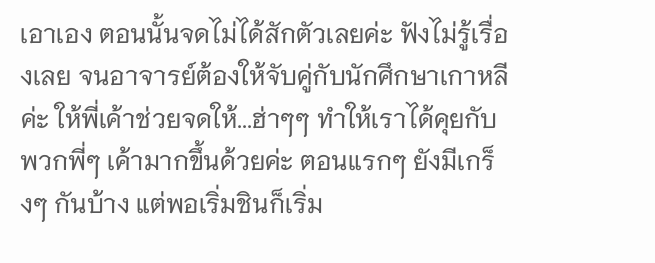เอาเอง ตอนนั้นจดไม่ได้สักตัวเลยค่ะ ฟังไม่รู้เรื่องเลย จนอาจารย์ต้องให้จับคู่กับนักศึกษาเกาหลีค่ะ ให้พี่เค้าช่วยจดให้...ฮ่าๆๆ ทำให้เราได้คุยกับพวกพี่ๆ เค้ามากขึ้นด้วยค่ะ ตอนแรกๆ ยังมีเกร็งๆ กันบ้าง แต่พอเริ่มชินก็เริ่ม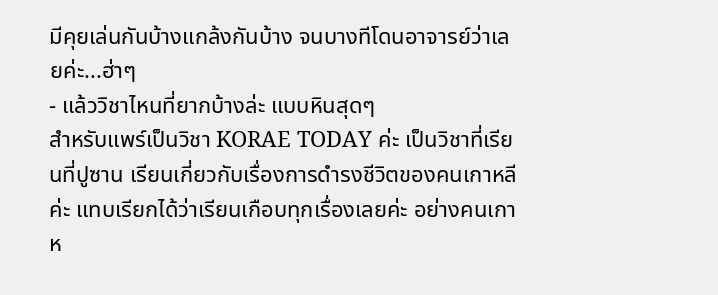มีคุยเล่นกันบ้างแกล้งกันบ้าง จนบางทีโดนอาจารย์ว่าเลยค่ะ...ฮ่าๆ
- แล้ววิชาไหนที่ยากบ้างล่ะ แบบหินสุดๆ
สำหรับแพร์เป็นวิชา KORAE TODAY ค่ะ เป็นวิชาที่เรียนที่ปูซาน เรียนเกี่ยวกับเรื่องการดำรงชีวิตของคนเกาหลีค่ะ แทบเรียกได้ว่าเรียนเกือบทุกเรื่องเลยค่ะ อย่างคนเกาห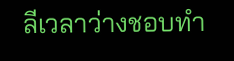ลีเวลาว่างชอบทำ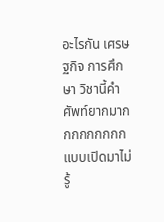อะไรกัน เศรษฐกิจ การศึกษา วิชานี้คำศัพท์ยากมากกกกกกกกก แบบเปิดมาไม่รู้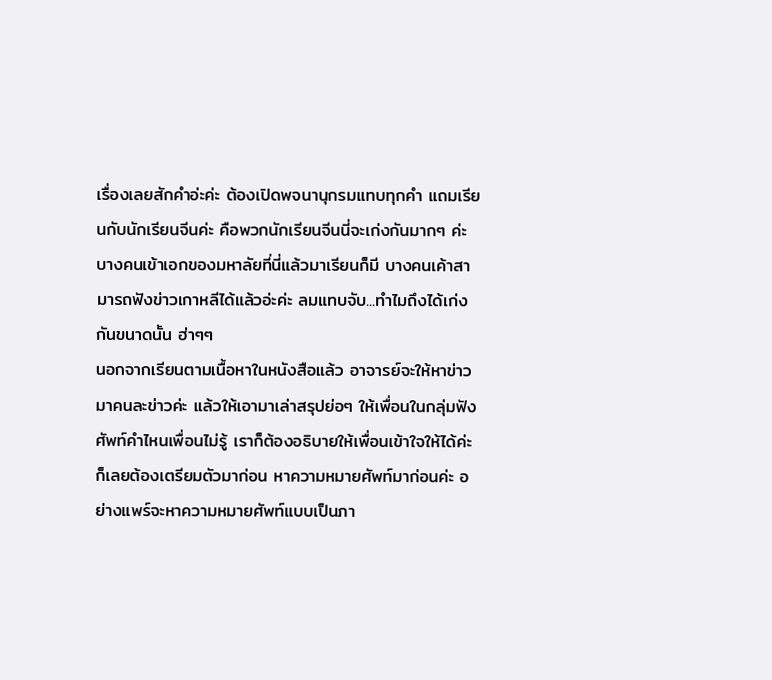เรื่องเลยสักคำอ่ะค่ะ ต้องเปิดพจนานุกรมแทบทุกคำ แถมเรียนกับนักเรียนจีนค่ะ คือพวกนักเรียนจีนนี่จะเก่งกันมากๆ ค่ะ บางคนเข้าเอกของมหาลัยที่นี่แล้วมาเรียนก็มี บางคนเค้าสามารถฟังข่าวเกาหลีได้แล้วอ่ะค่ะ ลมแทบจับ...ทำไมถึงได้เก่งกันขนาดนั้น ฮ่าๆๆ
นอกจากเรียนตามเนื้อหาในหนังสือแล้ว อาจารย์จะให้หาข่าวมาคนละข่าวค่ะ แล้วให้เอามาเล่าสรุปย่อๆ ให้เพื่อนในกลุ่มฟัง ศัพท์คำไหนเพื่อนไม่รู้ เราก็ต้องอธิบายให้เพื่อนเข้าใจให้ได้ค่ะ ก็เลยต้องเตรียมตัวมาก่อน หาความหมายศัพท์มาก่อนค่ะ อย่างแพร์จะหาความหมายศัพท์แบบเป็นภา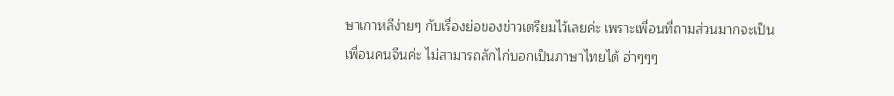ษาเกาหลีง่ายๆ กับเรื่องย่อของข่าวเตรียมไว้เลยค่ะ เพราะเพื่อนที่ถามส่วนมากจะเป็นเพื่อนคนจีนค่ะ ไม่สามารถลักไก่บอกเป็นภาษาไทยได้ ฮ่าๆๆๆ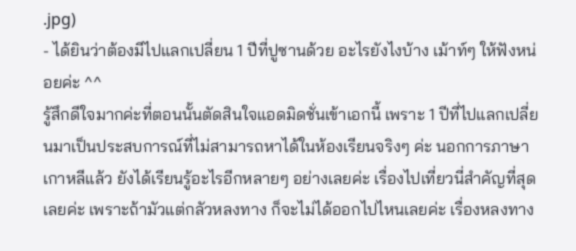.jpg)
- ได้ยินว่าต้องมีไปแลกเปลี่ยน 1 ปีที่ปูซานด้วย อะไรยังไงบ้าง เม้าท์ๆ ให้ฟังหน่อยค่ะ ^^
รู้สึกดีใจมากค่ะที่ตอนนั้นตัดสินใจแอดมิดชั่นเข้าเอกนี้ เพราะ 1 ปีที่ไปแลกเปลี่ยนมาเป็นประสบการณ์ที่ไม่สามารถหาได้ในห้องเรียนจริงๆ ค่ะ นอกการภาษาเกาหลีแล้ว ยังได้เรียนรู้อะไรอีกหลายๆ อย่างเลยค่ะ เรื่องไปเที่ยวนี่สำคัญที่สุดเลยค่ะ เพราะถ้ามัวแต่กลัวหลงทาง ก็จะไม่ได้ออกไปไหนเลยค่ะ เรื่องหลงทาง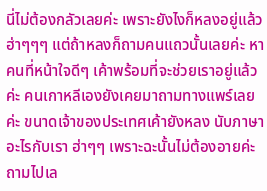นี่ไม่ต้องกลัวเลยค่ะ เพราะยังไงก็หลงอยู่แล้ว ฮ่าๆๆๆ แต่ถ้าหลงก็ถามคนแถวนั้นเลยค่ะ หาคนที่หน้าใจดีๆ เค้าพร้อมที่จะช่วยเราอยู่แล้วค่ะ คนเกาหลีเองยังเคยมาถามทางแพร์เลยค่ะ ขนาดเจ้าของประเทศเค้ายังหลง นับภาษาอะไรกับเรา ฮ่าๆๆ เพราะฉะนั้นไม่ต้องอายค่ะ ถามไปเล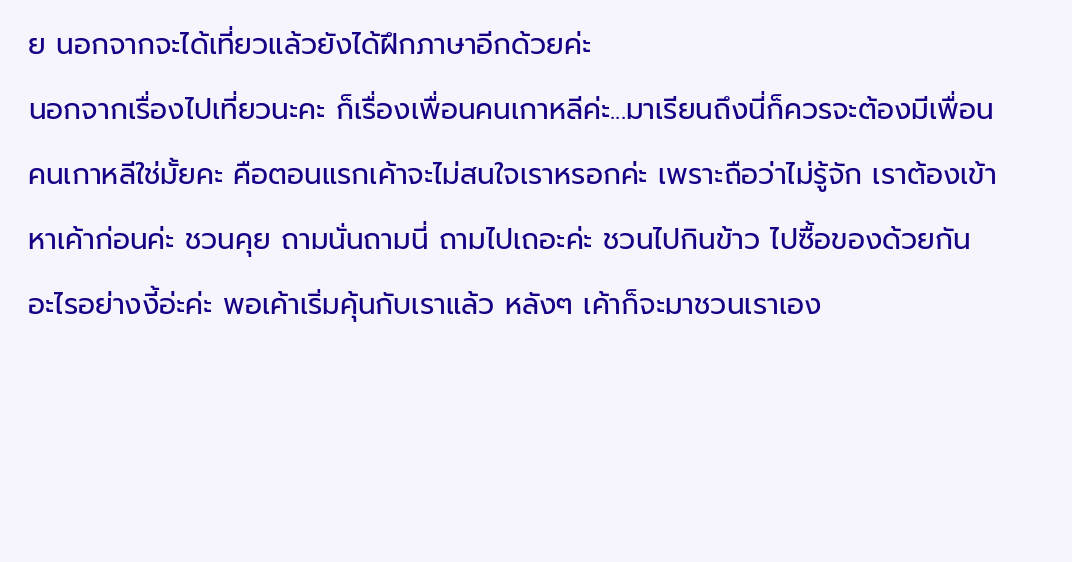ย นอกจากจะได้เที่ยวแล้วยังได้ฝึกภาษาอีกด้วยค่ะ
นอกจากเรื่องไปเที่ยวนะคะ ก็เรื่องเพื่อนคนเกาหลีค่ะ...มาเรียนถึงนี่ก็ควรจะต้องมีเพื่อนคนเกาหลีใช่มั้ยคะ คือตอนแรกเค้าจะไม่สนใจเราหรอกค่ะ เพราะถือว่าไม่รู้จัก เราต้องเข้าหาเค้าก่อนค่ะ ชวนคุย ถามนั่นถามนี่ ถามไปเถอะค่ะ ชวนไปกินข้าว ไปซื้อของด้วยกัน อะไรอย่างงี้อ่ะค่ะ พอเค้าเริ่มคุ้นกับเราแล้ว หลังๆ เค้าก็จะมาชวนเราเอง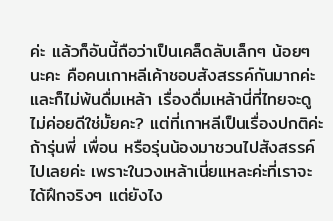ค่ะ แล้วก็อันนี้ถือว่าเป็นเคล็ดลับเล็กๆ น้อยๆ นะคะ คือคนเกาหลีเค้าชอบสังสรรค์กันมากค่ะ และก็ไม่พ้นดื่มเหล้า เรื่องดื่มเหล้านี่ที่ไทยจะดูไม่ค่อยดีใช่มั้ยคะ? แต่ที่เกาหลีเป็นเรื่องปกติค่ะ ถ้ารุ่นพี่ เพื่อน หรือรุ่นน้องมาชวนไปสังสรรค์ไปเลยค่ะ เพราะในวงเหล้าเนี่ยแหละค่ะที่เราจะได้ฝึกจริงๆ แต่ยังไง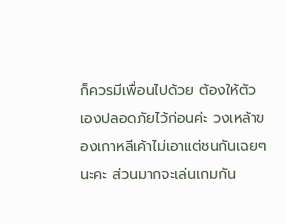ก็ควรมีเพื่อนไปด้วย ต้องให้ตัวเองปลอดภัยไว้ก่อนค่ะ วงเหล้าของเกาหลีเค้าไม่เอาแต่ชนกันเฉยๆ นะคะ ส่วนมากจะเล่นเกมกัน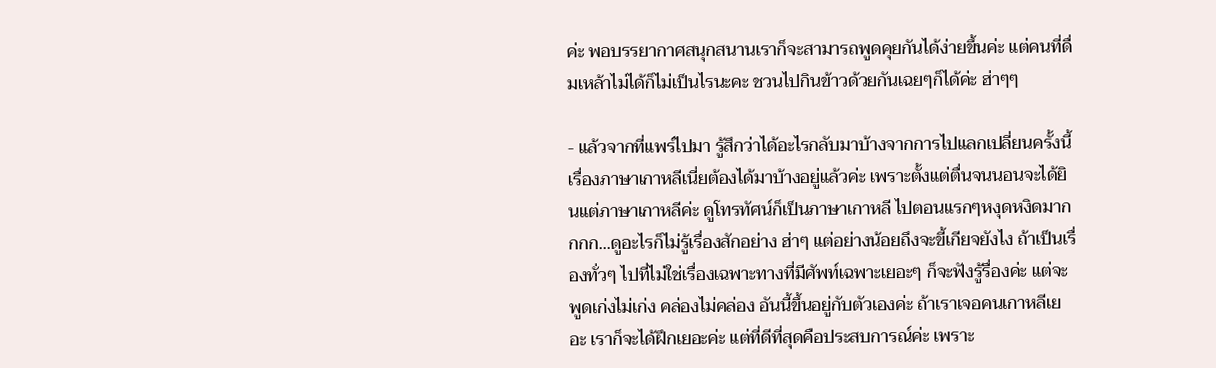ค่ะ พอบรรยากาศสนุกสนานเราก็จะสามารถพูดคุยกันได้ง่ายขึ้นค่ะ แต่คนที่ดื่มเหล้าไม่ได้ก็ไม่เป็นไรนะคะ ชวนไปกินข้าวด้วยกันเฉยๆก็ได้ค่ะ ฮ่าๆๆ

- แล้วจากที่แพร์ไปมา รู้สึกว่าได้อะไรกลับมาบ้างจากการไปแลกเปลี่ยนครั้งนี้
เรื่องภาษาเกาหลีเนี่ยต้องได้มาบ้างอยู่แล้วค่ะ เพราะตั้งแต่ตื่นจนนอนจะได้ยินแต่ภาษาเกาหลีค่ะ ดูโทรทัศน์ก็เป็นภาษาเกาหลี ไปตอนแรกๆหงุดหงิดมากกกก...ดูอะไรก็ไม่รู้เรื่องสักอย่าง ฮ่าๆ แต่อย่างน้อยถึงจะขี้เกียจยังไง ถ้าเป็นเรื่องทั่วๆ ไปที่ไม่ใช่เรื่องเฉพาะทางที่มีศัพท์เฉพาะเยอะๆ ก็จะฟังรู้รื่องค่ะ แต่จะพูดเก่งไม่เก่ง คล่องไม่คล่อง อันนี้ขึ้นอยู่กับตัวเองค่ะ ถ้าเราเจอคนเกาหลีเยอะ เราก็จะได้ฝึกเยอะค่ะ แต่ที่ดีที่สุดคือประสบการณ์ค่ะ เพราะ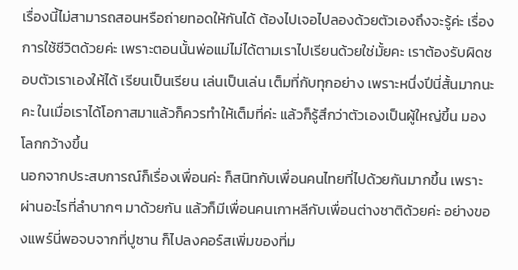เรื่องนี้ไม่สามารถสอนหรือถ่ายทอดให้กันได้ ต้องไปเจอไปลองด้วยตัวเองถึงจะรู้ค่ะ เรื่องการใช้ชีวิตด้วยค่ะ เพราะตอนนั้นพ่อแม่ไม่ได้ตามเราไปเรียนด้วยใช่มั้ยคะ เราต้องรับผิดชอบตัวเราเองให้ได้ เรียนเป็นเรียน เล่นเป็นเล่น เต็มที่กับทุกอย่าง เพราะหนึ่งปีนี่สั้นมากนะคะ ในเมื่อเราได้โอกาสมาแล้วก็ควรทำให้เต็มที่ค่ะ แล้วก็รู้สึกว่าตัวเองเป็นผู้ใหญ่ขึ้น มองโลกกว้างขึ้น
นอกจากประสบการณ์ก็เรื่องเพื่อนค่ะ ก็สนิทกับเพื่อนคนไทยที่ไปด้วยกันมากขึ้น เพราะผ่านอะไรที่ลำบากๆ มาด้วยกัน แล้วก็มีเพื่อนคนเกาหลีกับเพื่อนต่างชาติด้วยค่ะ อย่างของแพร์นี่พอจบจากที่ปูซาน ก็ไปลงคอร์สเพิ่มของที่ม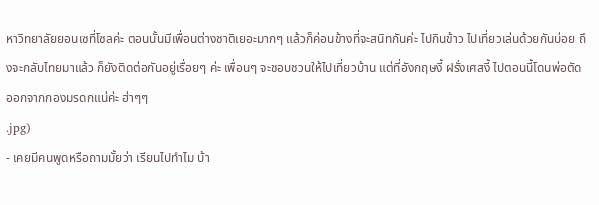หาวิทยาลัยยอนเซที่โซลค่ะ ตอนนั้นมีเพื่อนต่างชาติเยอะมากๆ แล้วก็ค่อนข้างที่จะสนิทกันค่ะ ไปกินข้าว ไปเที่ยวเล่นด้วยกันบ่อย ถึงจะกลับไทยมาแล้ว ก็ยังติดต่อกันอยู่เรื่อยๆ ค่ะ เพื่อนๆ จะชอบชวนให้ไปเที่ยวบ้าน แต่ที่อังกฤษงี้ ฝรั่งเศสงี้ ไปตอนนี้โดนพ่อตัดออกจากกองมรดกแน่ค่ะ ฮ่าๆๆ
.jpg)
- เคยมีคนพูดหรือถามมั้ยว่า เรียนไปทำไม บ้า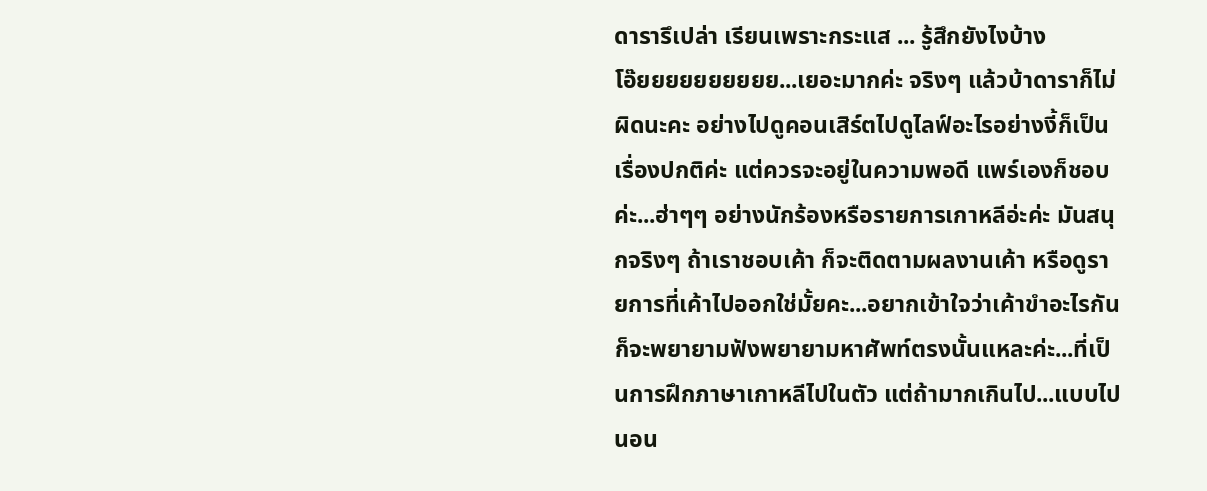ดารารึเปล่า เรียนเพราะกระแส ... รู้สึกยังไงบ้าง
โอ๊ยยยยยยยยยย...เยอะมากค่ะ จริงๆ แล้วบ้าดาราก็ไม่ผิดนะคะ อย่างไปดูคอนเสิร์ตไปดูไลฟ์อะไรอย่างงี้ก็เป็นเรื่องปกติค่ะ แต่ควรจะอยู่ในความพอดี แพร์เองก็ชอบค่ะ...ฮ่าๆๆ อย่างนักร้องหรือรายการเกาหลีอ่ะค่ะ มันสนุกจริงๆ ถ้าเราชอบเค้า ก็จะติดตามผลงานเค้า หรือดูรายการที่เค้าไปออกใช่มั้ยคะ...อยากเข้าใจว่าเค้าขำอะไรกัน ก็จะพยายามฟังพยายามหาศัพท์ตรงนั้นแหละค่ะ...ที่เป็นการฝึกภาษาเกาหลีไปในตัว แต่ถ้ามากเกินไป...แบบไปนอน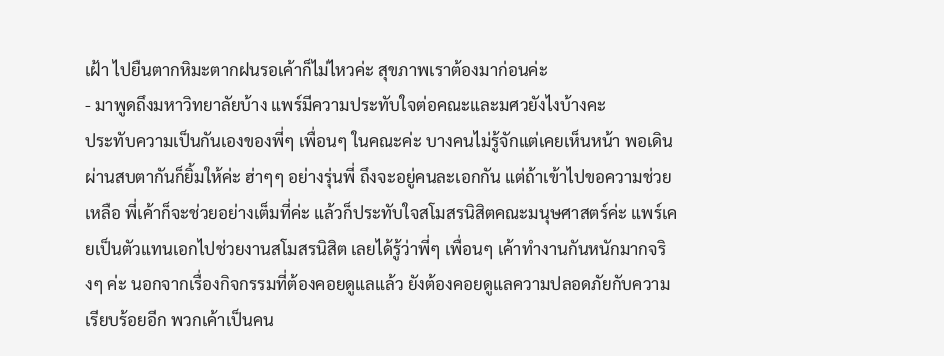เฝ้า ไปยืนตากหิมะตากฝนรอเค้าก็ไม่ไหวค่ะ สุขภาพเราต้องมาก่อนค่ะ
- มาพูดถึงมหาวิทยาลัยบ้าง แพร์มีความประทับใจต่อคณะและมศวยังไงบ้างคะ
ประทับความเป็นกันเองของพี่ๆ เพื่อนๆ ในคณะค่ะ บางคนไม่รู้จักแต่เคยเห็นหน้า พอเดินผ่านสบตากันก็ยิ้มให้ค่ะ ฮ่าๆๆ อย่างรุ่นพี่ ถึงจะอยู่คนละเอกกัน แต่ถ้าเข้าไปขอความช่วยเหลือ พี่เค้าก็จะช่วยอย่างเต็มที่ค่ะ แล้วก็ประทับใจสโมสรนิสิตคณะมนุษศาสตร์ค่ะ แพร์เคยเป็นตัวแทนเอกไปช่วยงานสโมสรนิสิต เลยได้รู้ว่าพี่ๆ เพื่อนๆ เค้าทำงานกันหนักมากจริงๆ ค่ะ นอกจากเรื่องกิจกรรมที่ต้องคอยดูแลแล้ว ยังต้องคอยดูแลความปลอดภัยกับความเรียบร้อยอีก พวกเค้าเป็นคน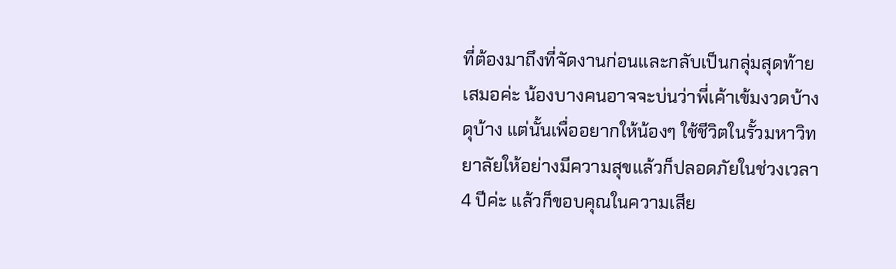ที่ต้องมาถึงที่จัดงานก่อนและกลับเป็นกลุ่มสุดท้ายเสมอค่ะ น้องบางคนอาจจะบ่นว่าพี่เค้าเข้มงวดบ้าง ดุบ้าง แต่นั้นเพื่ออยากให้น้องๆ ใช้ชีวิตในรั้วมหาวิทยาลัยให้อย่างมีความสุขแล้วก็ปลอดภัยในช่วงเวลา 4 ปีค่ะ แล้วก็ขอบคุณในความเสีย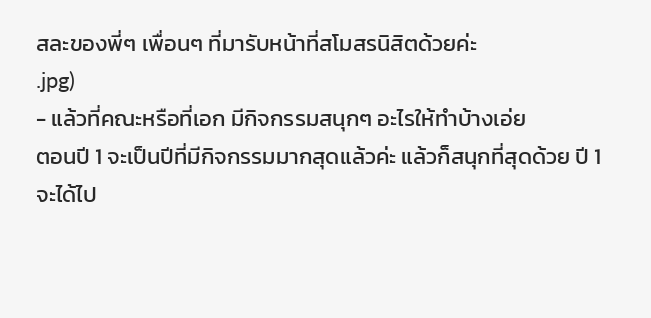สละของพี่ๆ เพื่อนๆ ที่มารับหน้าที่สโมสรนิสิตด้วยค่ะ
.jpg)
- แล้วที่คณะหรือที่เอก มีกิจกรรมสนุกๆ อะไรให้ทำบ้างเอ่ย
ตอนปี 1 จะเป็นปีที่มีกิจกรรมมากสุดแล้วค่ะ แล้วก็สนุกที่สุดด้วย ปี 1 จะได้ไป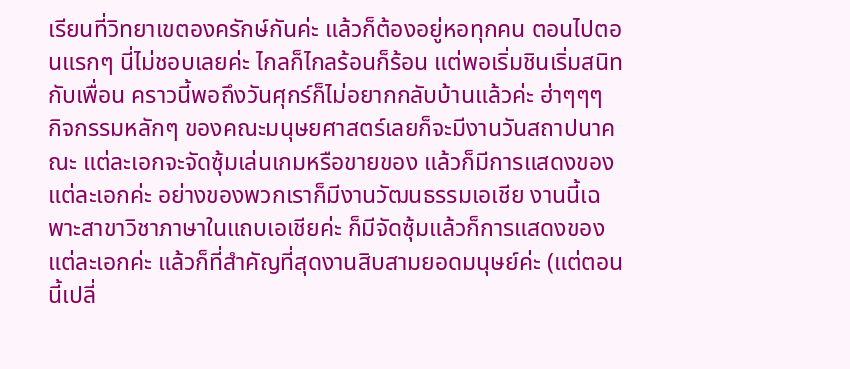เรียนที่วิทยาเขตองครักษ์กันค่ะ แล้วก็ต้องอยู่หอทุกคน ตอนไปตอนแรกๆ นี่ไม่ชอบเลยค่ะ ไกลก็ไกลร้อนก็ร้อน แต่พอเริ่มชินเริ่มสนิทกับเพื่อน คราวนี้พอถึงวันศุกร์ก็ไม่อยากกลับบ้านแล้วค่ะ ฮ่าๆๆๆ
กิจกรรมหลักๆ ของคณะมนุษยศาสตร์เลยก็จะมีงานวันสถาปนาคณะ แต่ละเอกจะจัดซุ้มเล่นเกมหรือขายของ แล้วก็มีการแสดงของแต่ละเอกค่ะ อย่างของพวกเราก็มีงานวัฒนธรรมเอเชีย งานนี้เฉพาะสาขาวิชาภาษาในแถบเอเชียค่ะ ก็มีจัดซุ้มแล้วก็การแสดงของแต่ละเอกค่ะ แล้วก็ที่สำคัญที่สุดงานสิบสามยอดมนุษย์ค่ะ (แต่ตอนนี้เปลี่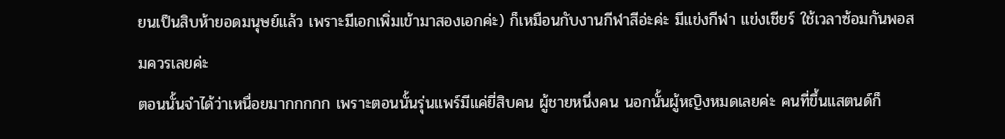ยนเป็นสิบห้ายอดมนุษย์แล้ว เพราะมีเอกเพิ่มเข้ามาสองเอกค่ะ) ก็เหมือนกับงานกีฬาสีอ่ะค่ะ มีแข่งกีฬา แข่งเชียร์ ใช้เวลาซ้อมกันพอสมควรเลยค่ะ
ตอนนั้นจำได้ว่าเหนื่อยมากกกกก เพราะตอนนั้นรุ่นแพร์มีแค่ยี่สิบคน ผู้ชายหนึ่งคน นอกนั้นผู้หญิงหมดเลยค่ะ คนที่ขึ้นแสตนด์ก็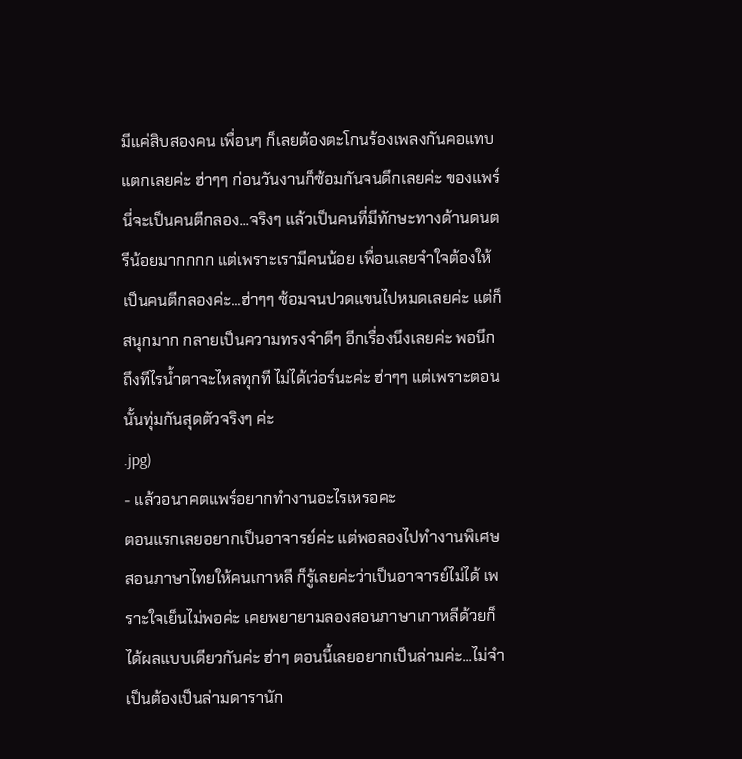มีแค่สิบสองคน เพื่อนๆ ก็เลยต้องตะโกนร้องเพลงกันคอแทบแตกเลยค่ะ ฮ่าๆๆ ก่อนวันงานก็ซ้อมกันจนดึกเลยค่ะ ของแพร์นี่จะเป็นคนตีกลอง...จริงๆ แล้วเป็นคนที่มีทักษะทางด้านดนตรีน้อยมากกกก แต่เพราะเรามีคนน้อย เพื่อนเลยจำใจต้องให้เป็นคนตีกลองค่ะ...ฮ่าๆๆ ซ้อมจนปวดแขนไปหมดเลยค่ะ แต่ก็สนุกมาก กลายเป็นความทรงจำดีๆ อีกเรื่องนึงเลยค่ะ พอนึกถึงทีไรน้ำตาจะไหลทุกที ไม่ได้เว่อร์นะค่ะ ฮ่าๆๆ แต่เพราะตอนนั้นทุ่มกันสุดตัวจริงๆ ค่ะ
.jpg)
- แล้วอนาคตแพร์อยากทำงานอะไรเหรอคะ
ตอนแรกเลยอยากเป็นอาจารย์ค่ะ แต่พอลองไปทำงานพิเศษสอนภาษาไทยให้คนเกาหลี ก็รู้เลยค่ะว่าเป็นอาจารย์ไม่ได้ เพราะใจเย็นไม่พอค่ะ เคยพยายามลองสอนภาษาเกาหลีด้วยก็ได้ผลแบบเดียวกันค่ะ ฮ่าๆ ตอนนี้เลยอยากเป็นล่ามค่ะ...ไม่จำเป็นต้องเป็นล่ามดารานัก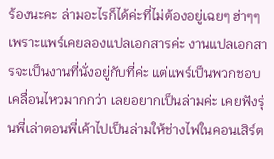ร้องนะคะ ล่ามอะไรก็ได้ค่ะที่ไม่ต้องอยู่เฉยๆ ฮ่าๆๆ เพราะแพร์เคยลองแปลเอกสารค่ะ งานแปลเอกสารจะเป็นงานที่นั่งอยู่กับที่ค่ะ แต่แพร์เป็นพวกชอบเคลื่อนไหวมากกว่า เลยอยากเป็นล่ามค่ะ เคยฟังรุ่นพี่เล่าตอนพี่เค้าไปเป็นล่ามให้ช่างไฟในคอนเสิร์ต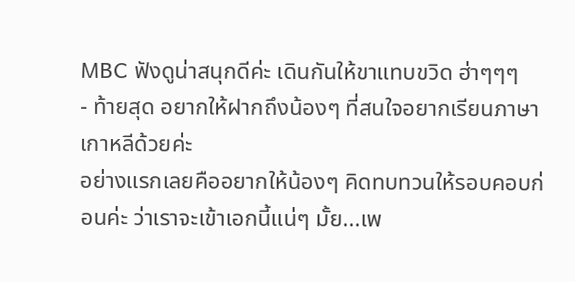MBC ฟังดูน่าสนุกดีค่ะ เดินกันให้ขาแทบขวิด ฮ่าๆๆๆ
- ท้ายสุด อยากให้ฝากถึงน้องๆ ที่สนใจอยากเรียนภาษาเกาหลีด้วยค่ะ
อย่างแรกเลยคืออยากให้น้องๆ คิดทบทวนให้รอบคอบก่อนค่ะ ว่าเราจะเข้าเอกนี้แน่ๆ มั้ย...เพ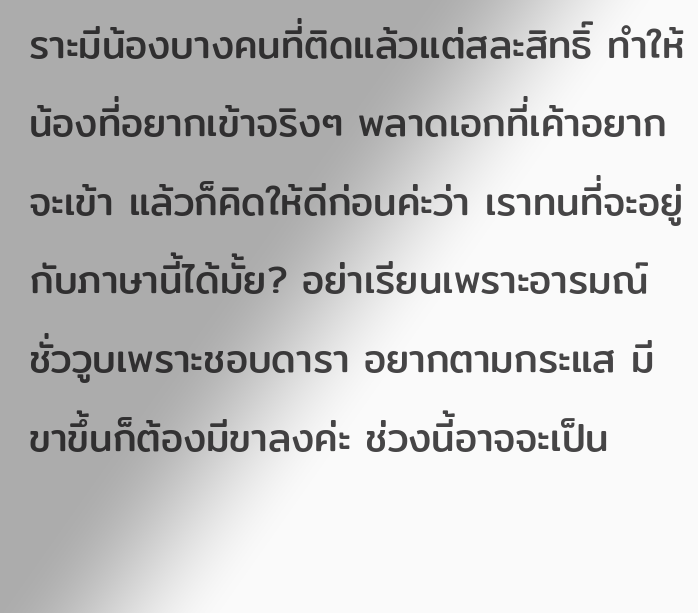ราะมีน้องบางคนที่ติดแล้วแต่สละสิทธิ์ ทำให้น้องที่อยากเข้าจริงๆ พลาดเอกที่เค้าอยากจะเข้า แล้วก็คิดให้ดีก่อนค่ะว่า เราทนที่จะอยู่กับภาษานี้ได้มั้ย? อย่าเรียนเพราะอารมณ์ชั่ววูบเพราะชอบดารา อยากตามกระแส มีขาขึ้นก็ต้องมีขาลงค่ะ ช่วงนี้อาจจะเป็น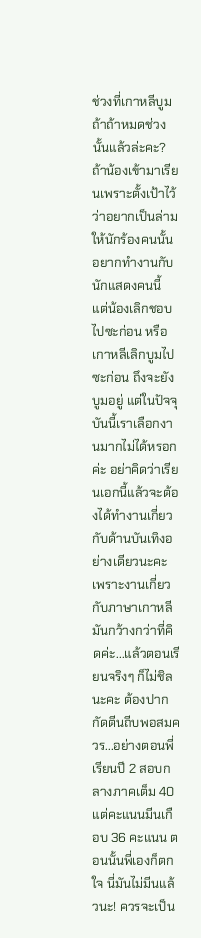ช่วงที่เกาหลีบูม ถ้าถ้าหมดช่วงนั้นแล้วล่ะคะ?
ถ้าน้องเข้ามาเรียนเพราะตั้งเป้าไว้ว่าอยากเป็นล่ามให้นักร้องคนนั้น อยากทำงานกับนักแสดงคนนี้ แต่น้องเลิกชอบไปซะก่อน หรือเกาหลีเลิกบูมไปซะก่อน ถึงจะยังบูมอยู่ แต่ในปัจจุบันนี้เราเลือกงานมากไม่ได้หรอกค่ะ อย่าคิดว่าเรียนเอกนี้แล้วจะต้องได้ทำงานเกี่ยวกับด้านบันเทิงอย่างเดียวนะคะ เพราะงานเกี่ยวกับภาษาเกาหลีมันกว้างกว่าที่คิดค่ะ...แล้วตอนเรียนจริงๆ ก็ไม่ชิลนะคะ ต้องปากกัดตีนถีบพอสมควร...อย่างตอนพี่เรียนปี 2 สอบกลางภาคเต็ม 40 แต่คะแนนมีนเกือบ 36 คะแนน ตอนนั้นพี่เองก็ตกใจ นี่มันไม่มีนแล้วนะ! ควรจะเป็น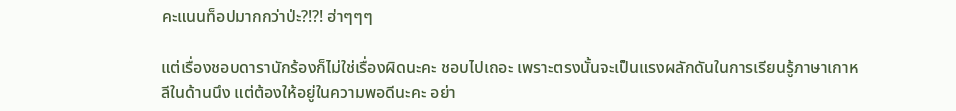คะแนนท็อปมากกว่าป่ะ?!?! ฮ่าๆๆๆ

แต่เรื่องชอบดารานักร้องก็ไม่ใช่เรื่องผิดนะคะ ชอบไปเถอะ เพราะตรงนั้นจะเป็นแรงผลักดันในการเรียนรู้ภาษาเกาหลีในด้านนึง แต่ต้องให้อยู่ในความพอดีนะคะ อย่า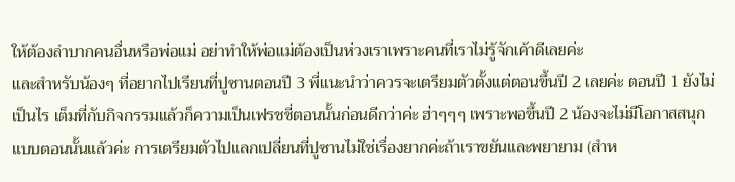ให้ต้องลำบากคนอื่นหรือพ่อแม่ อย่าทำให้พ่อแม่ต้องเป็นห่วงเราเพราะคนที่เราไม่รู้จักเค้าดีเลยค่ะ
และสำหรับน้องๆ ที่อยากไปเรียนที่ปูซานตอนปี 3 พี่แนะนำว่าควรจะเตรียมตัวตั้งแต่ตอนขึ้นปี 2 เลยค่ะ ตอนปี 1 ยังไม่เป็นไร เต็มที่กับกิจกรรมแล้วก็ความเป็นเฟรชชี่ตอนนั้นก่อนดีกว่าค่ะ ฮ่าๆๆๆ เพราะพอขึ้นปี 2 น้องจะไม่มีโอกาสสนุกแบบตอนนั้นแล้วค่ะ การเตรียมตัวไปแลกเปลี่ยนที่ปูซานไม่ใช่เรื่องยากค่ะถ้าเราขยันและพยายาม (สำห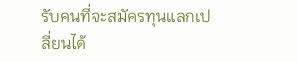รับคนที่จะสมัครทุนแลกเปลี่ยนได้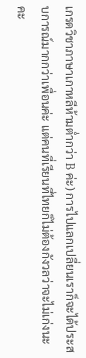เกรดวิชาภาษาเกาหลีห้ามต่ำกว่า B ค่ะ) การไปแลกเปลี่ยนเราก็จะได้ประสบการณ์มากกว่าเพื่อนค่ะ แต่คนที่เรียนที่ไทยก็ไม่ต้องกังวลว่าจะไม่เก่งนะคะ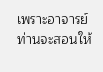เพราะอาจารย์ท่านจะสอนให้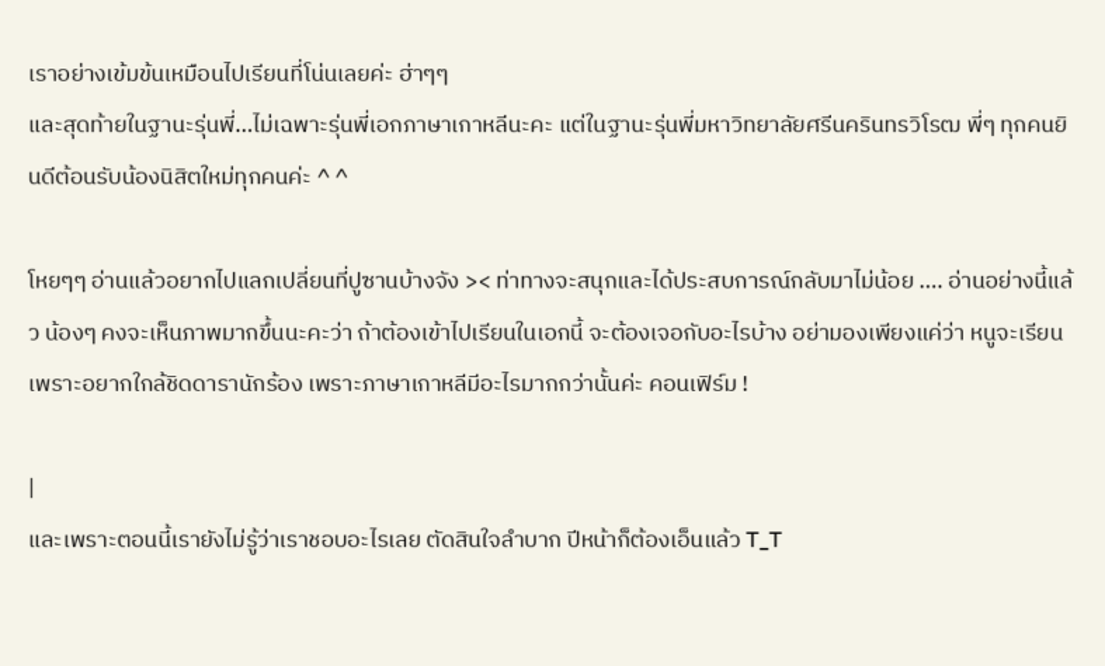เราอย่างเข้มข้นเหมือนไปเรียนที่โน่นเลยค่ะ ฮ่าๆๆ
และสุดท้ายในฐานะรุ่นพี่...ไม่เฉพาะรุ่นพี่เอกภาษาเกาหลีนะคะ แต่ในฐานะรุ่นพี่มหาวิทยาลัยศรีนครินทรวิโรฒ พี่ๆ ทุกคนยินดีต้อนรับน้องนิสิตใหม่ทุกคนค่ะ ^ ^

โหยๆๆ อ่านแล้วอยากไปแลกเปลี่ยนที่ปูซานบ้างจัง >< ท่าทางจะสนุกและได้ประสบการณ์กลับมาไม่น้อย .... อ่านอย่างนี้แล้ว น้องๆ คงจะเห็นภาพมากขึ้นนะคะว่า ถ้าต้องเข้าไปเรียนในเอกนี้ จะต้องเจอกับอะไรบ้าง อย่ามองเพียงแค่ว่า หนูจะเรียนเพราะอยากใกล้ชิดดารานักร้อง เพราะภาษาเกาหลีมีอะไรมากกว่านั้นค่ะ คอนเฟิร์ม !

|
และเพราะตอนนี้เรายังไม่รู้ว่าเราชอบอะไรเลย ตัดสินใจลำบาก ปีหน้าก็ต้องเอ็นแล้ว T_T